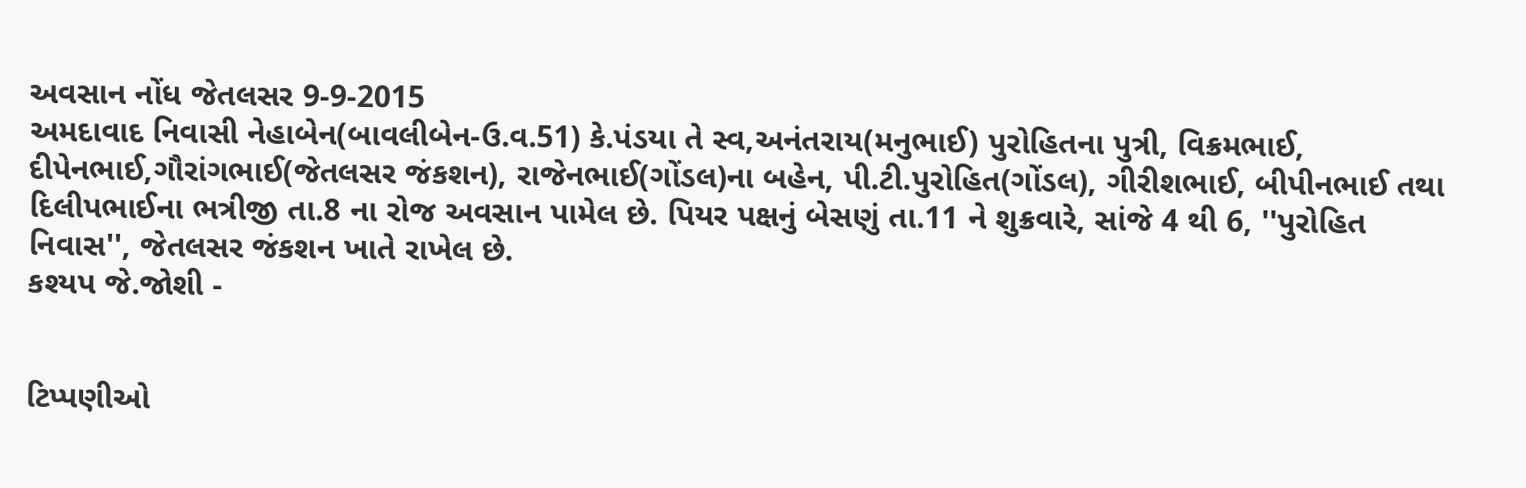અવસાન નોંધ જેતલસર 9-9-2015
અમદાવાદ નિવાસી નેહાબેન(બાવલીબેન-ઉ.વ.51) કે.પંડયા તે સ્વ,અનંતરાય(મનુભાઈ) પુરોહિતના પુત્રી, વિક્રમભાઈ, દીપેનભાઈ,ગૌરાંગભાઈ(જેતલસર જંકશન), રાજેનભાઈ(ગોંડલ)ના બહેન, પી.ટી.પુરોહિત(ગોંડલ), ગીરીશભાઈ, બીપીનભાઈ તથા દિલીપભાઈના ભત્રીજી તા.8 ના રોજ અવસાન પામેલ છે. પિયર પક્ષનું બેસણું તા.11 ને શુક્રવારે, સાંજે 4 થી 6, ''પુરોહિત નિવાસ'', જેતલસર જંકશન ખાતે રાખેલ છે.
કશ્યપ જે.જોશી -


ટિપ્પણીઓ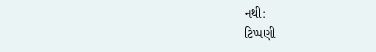નથી:
ટિપ્પણી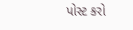પોસ્ટ કરો